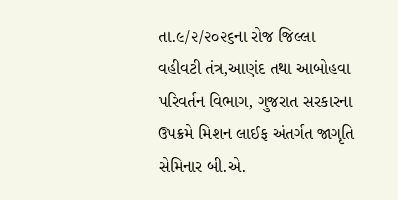તા.૯/૨/૨૦૨૬ના રોજ જિલ્લા વહીવટી તંત્ર,આણંદ તથા આબોહવા પરિવર્તન વિભાગ, ગુજરાત સરકારના ઉપક્રમે મિશન લાઈફ અંતર્ગત જાગૃતિ સેમિનાર બી.એ.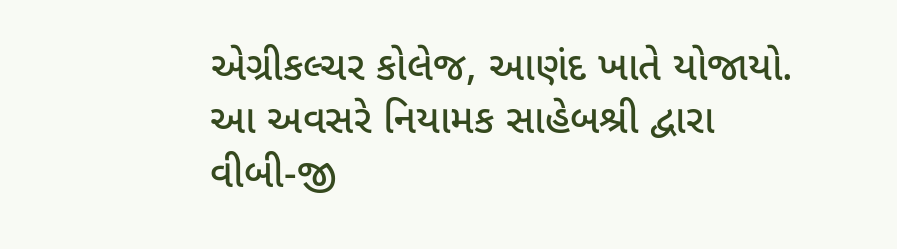એગ્રીકલ્ચર કોલેજ, આણંદ ખાતે યોજાયો. આ અવસરે નિયામક સાહેબશ્રી દ્વારા વીબી-જી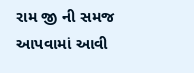રામ જી ની સમજ આપવામાં આવી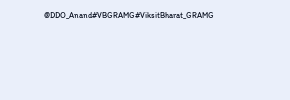@DDO_Anand#VBGRAMG#ViksitBharat_GRAMG